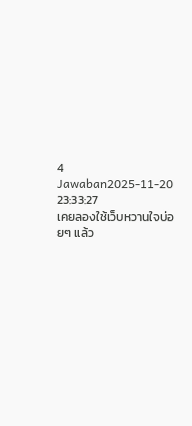4 Jawaban2025-11-20 23:33:27
เคยลองใช้เว็บหวานใจบ่อยๆ แล้ว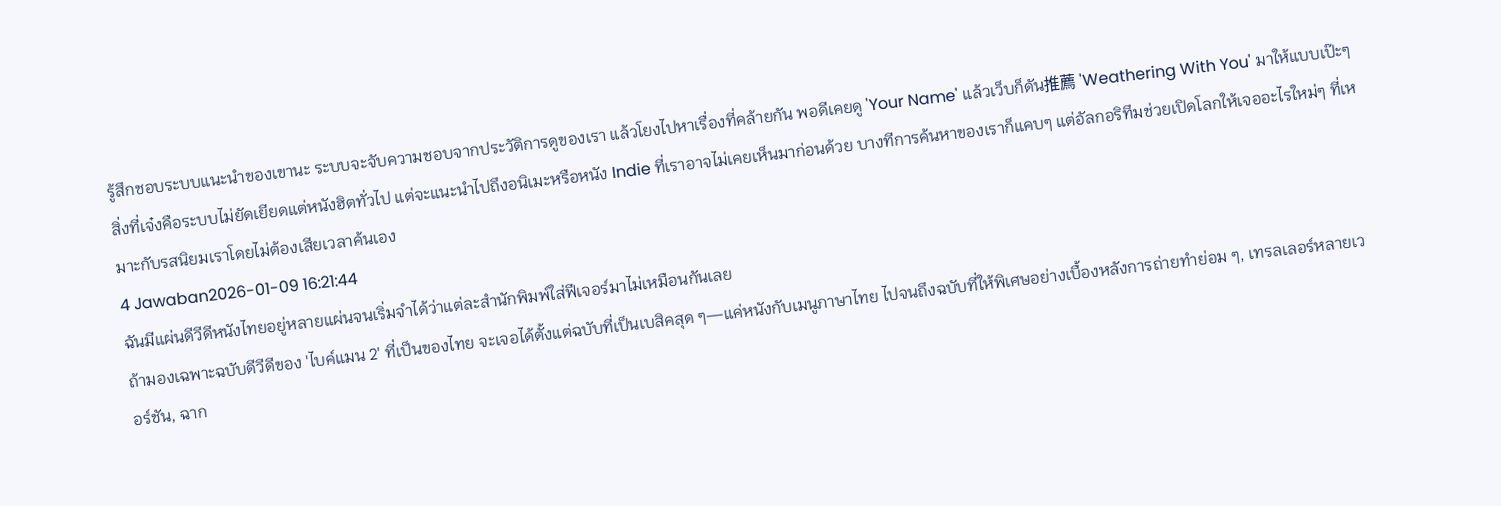รู้สึกชอบระบบแนะนำของเขานะ ระบบจะจับความชอบจากประวัติการดูของเรา แล้วโยงไปหาเรื่องที่คล้ายกัน พอดีเคยดู 'Your Name' แล้วเว็บก็ดัน推薦 'Weathering With You' มาให้แบบเป๊ะๆ
สิ่งที่เจ๋งคือระบบไม่ยัดเยียดแต่หนังฮิตทั่วไป แต่จะแนะนำไปถึงอนิเมะหรือหนัง Indie ที่เราอาจไม่เคยเห็นมาก่อนด้วย บางทีการค้นหาของเราก็แคบๆ แต่อัลกอริทึมช่วยเปิดโลกให้เจออะไรใหม่ๆ ที่เหมาะกับรสนิยมเราโดยไม่ต้องเสียเวลาค้นเอง
4 Jawaban2026-01-09 16:21:44
ฉันมีแผ่นดีวีดีหนังไทยอยู่หลายแผ่นจนเริ่มจำได้ว่าแต่ละสำนักพิมพ์ใส่ฟีเจอร์มาไม่เหมือนกันเลย
ถ้ามองเฉพาะฉบับดีวีดีของ 'ไบค์แมน 2' ที่เป็นของไทย จะเจอได้ตั้งแต่ฉบับที่เป็นเบสิคสุด ๆ—แค่หนังกับเมนูภาษาไทย ไปจนถึงฉบับที่ให้พิเศษอย่างเบื้องหลังการถ่ายทำย่อม ๆ, เทรลเลอร์หลายเวอร์ชัน, ฉาก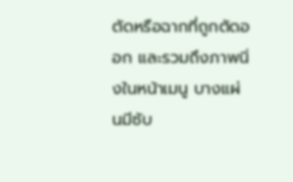ตัดหรือฉากที่ถูกตัดออก และรวมถึงภาพนิ่งในหน้าเมนู บางแผ่นมีซับ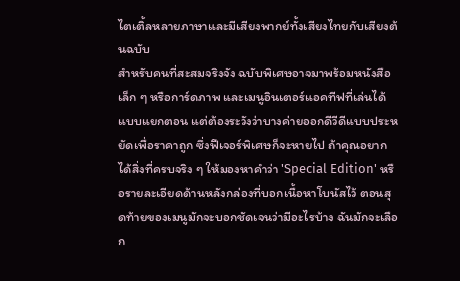ไตเติ้ลหลายภาษาและมีเสียงพากย์ทั้งเสียงไทยกับเสียงต้นฉบับ
สำหรับคนที่สะสมจริงจัง ฉบับพิเศษอาจมาพร้อมหนังสือเล็ก ๆ หรือการ์ดภาพ และเมนูอินเตอร์แอคทีฟที่เล่นได้แบบแยกตอน แต่ต้องระวังว่าบางค่ายออกดีวีดีแบบประหยัดเพื่อราคาถูก ซึ่งฟีเจอร์พิเศษก็จะหายไป ถ้าคุณอยากได้สิ่งที่ครบจริง ๆ ให้มองหาคำว่า 'Special Edition' หรือรายละเอียดด้านหลังกล่องที่บอกเนื้อหาโบนัสไว้ ตอนสุดท้ายของเมนูมักจะบอกชัดเจนว่ามีอะไรบ้าง ฉันมักจะเลือก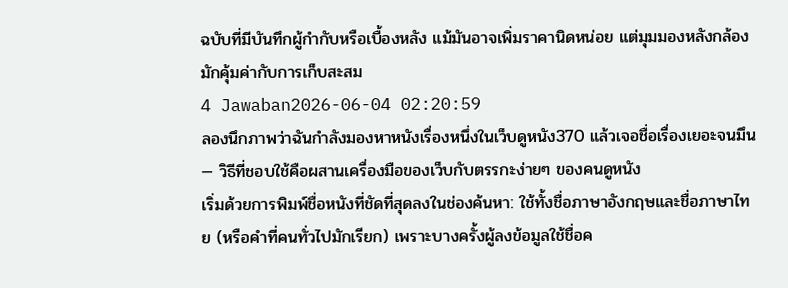ฉบับที่มีบันทึกผู้กำกับหรือเบื้องหลัง แม้มันอาจเพิ่มราคานิดหน่อย แต่มุมมองหลังกล้องมักคุ้มค่ากับการเก็บสะสม
4 Jawaban2026-06-04 02:20:59
ลองนึกภาพว่าฉันกำลังมองหาหนังเรื่องหนึ่งในเว็บดูหนัง370 แล้วเจอชื่อเรื่องเยอะจนมึน — วิธีที่ชอบใช้คือผสานเครื่องมือของเว็บกับตรรกะง่ายๆ ของคนดูหนัง
เริ่มด้วยการพิมพ์ชื่อหนังที่ชัดที่สุดลงในช่องค้นหา: ใช้ทั้งชื่อภาษาอังกฤษและชื่อภาษาไทย (หรือคำที่คนทั่วไปมักเรียก) เพราะบางครั้งผู้ลงข้อมูลใช้ชื่อค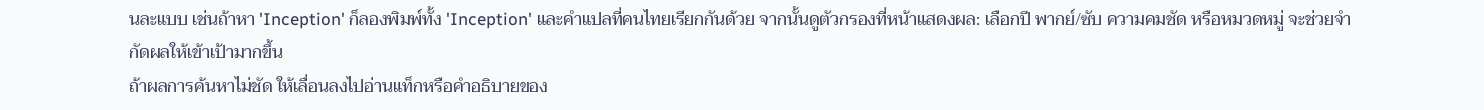นละแบบ เช่นถ้าหา 'Inception' ก็ลองพิมพ์ทั้ง 'Inception' และคำแปลที่คนไทยเรียกกันด้วย จากนั้นดูตัวกรองที่หน้าแสดงผล: เลือกปี พากย์/ซับ ความคมชัด หรือหมวดหมู่ จะช่วยจำกัดผลให้เข้าเป้ามากขึ้น
ถ้าผลการค้นหาไม่ชัด ให้เลื่อนลงไปอ่านแท็กหรือคำอธิบายของ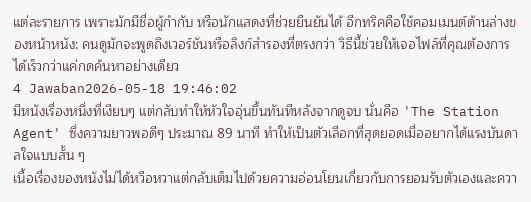แต่ละรายการ เพราะมักมีชื่อผู้กำกับ หรือนักแสดงที่ช่วยยืนยันได้ อีกทริคคือใช้คอมเมนต์ด้านล่างของหน้าหนัง: คนดูมักจะพูดถึงเวอร์ชันหรือลิงก์สำรองที่ตรงกว่า วิธีนี้ช่วยให้เจอไฟล์ที่คุณต้องการได้เร็วกว่าแค่กดค้นหาอย่างเดียว
4 Jawaban2026-05-18 19:46:02
มีหนังเรื่องหนึ่งที่เงียบๆ แต่กลับทำให้หัวใจอุ่นขึ้นทันทีหลังจากดูจบ นั่นคือ 'The Station Agent' ซึ่งความยาวพอดีๆ ประมาณ 89 นาที ทำให้เป็นตัวเลือกที่สุดยอดเมื่ออยากได้แรงบันดาลใจแบบสั้น ๆ
เนื้อเรื่องของหนังไม่ได้หวือหวาแต่กลับเต็มไปด้วยความอ่อนโยนเกี่ยวกับการยอมรับตัวเองและควา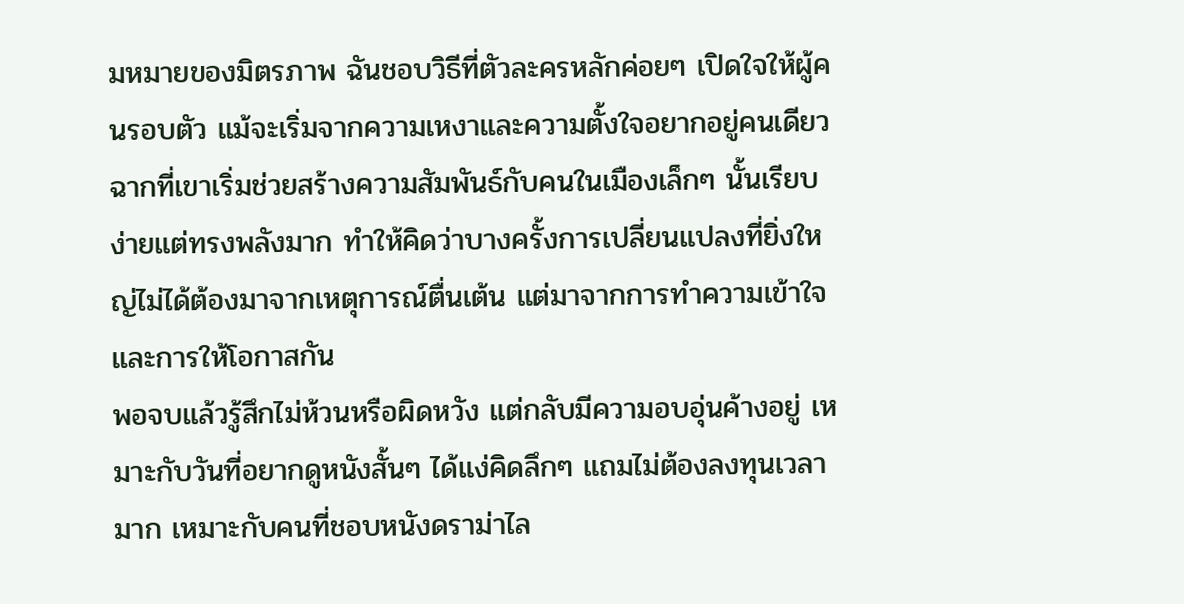มหมายของมิตรภาพ ฉันชอบวิธีที่ตัวละครหลักค่อยๆ เปิดใจให้ผู้คนรอบตัว แม้จะเริ่มจากความเหงาและความตั้งใจอยากอยู่คนเดียว ฉากที่เขาเริ่มช่วยสร้างความสัมพันธ์กับคนในเมืองเล็กๆ นั้นเรียบง่ายแต่ทรงพลังมาก ทำให้คิดว่าบางครั้งการเปลี่ยนแปลงที่ยิ่งใหญ่ไม่ได้ต้องมาจากเหตุการณ์ตื่นเต้น แต่มาจากการทำความเข้าใจและการให้โอกาสกัน
พอจบแล้วรู้สึกไม่ห้วนหรือผิดหวัง แต่กลับมีความอบอุ่นค้างอยู่ เหมาะกับวันที่อยากดูหนังสั้นๆ ได้แง่คิดลึกๆ แถมไม่ต้องลงทุนเวลามาก เหมาะกับคนที่ชอบหนังดราม่าไล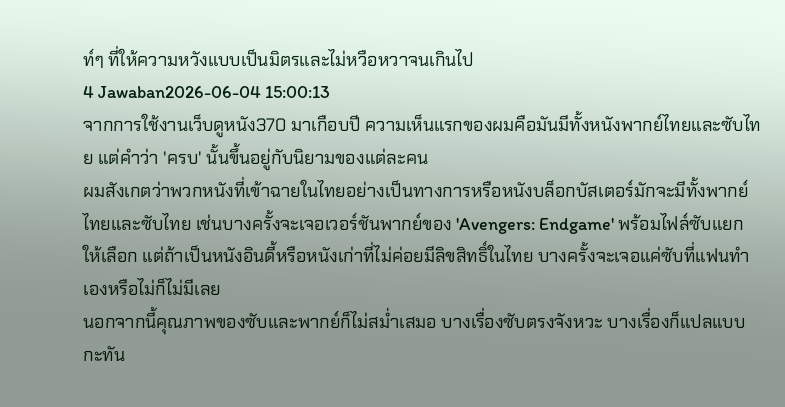ท์ๆ ที่ให้ความหวังแบบเป็นมิตรและไม่หวือหวาจนเกินไป
4 Jawaban2026-06-04 15:00:13
จากการใช้งานเว็บดูหนัง370 มาเกือบปี ความเห็นแรกของผมคือมันมีทั้งหนังพากย์ไทยและซับไทย แต่คำว่า 'ครบ' นั้นขึ้นอยู่กับนิยามของแต่ละคน
ผมสังเกตว่าพวกหนังที่เข้าฉายในไทยอย่างเป็นทางการหรือหนังบล็อกบัสเตอร์มักจะมีทั้งพากย์ไทยและซับไทย เช่นบางครั้งจะเจอเวอร์ชันพากย์ของ 'Avengers: Endgame' พร้อมไฟล์ซับแยกให้เลือก แต่ถ้าเป็นหนังอินดี้หรือหนังเก่าที่ไม่ค่อยมีลิขสิทธิ์ในไทย บางครั้งจะเจอแค่ซับที่แฟนทำเองหรือไม่ก็ไม่มีเลย
นอกจากนี้คุณภาพของซับและพากย์ก็ไม่สม่ำเสมอ บางเรื่องซับตรงจังหวะ บางเรื่องก็แปลแบบกะทัน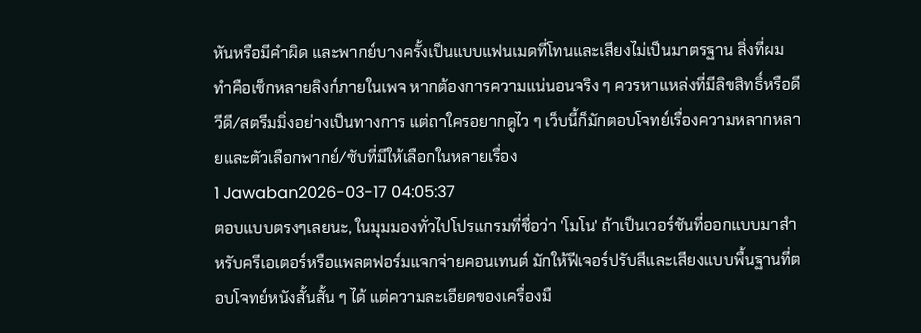หันหรือมีคำผิด และพากย์บางครั้งเป็นแบบแฟนเมดที่โทนและเสียงไม่เป็นมาตรฐาน สิ่งที่ผมทำคือเช็กหลายลิงก์ภายในเพจ หากต้องการความแน่นอนจริง ๆ ควรหาแหล่งที่มีลิขสิทธิ์หรือดีวีดี/สตรีมมิ่งอย่างเป็นทางการ แต่ถาใครอยากดูไว ๆ เว็บนี้ก็มักตอบโจทย์เรื่องความหลากหลายและตัวเลือกพากย์/ซับที่มีให้เลือกในหลายเรื่อง
1 Jawaban2026-03-17 04:05:37
ตอบแบบตรงๆเลยนะ, ในมุมมองทั่วไปโปรแกรมที่ชื่อว่า 'โมโน' ถ้าเป็นเวอร์ชันที่ออกแบบมาสำหรับครีเอเตอร์หรือแพลตฟอร์มแจกจ่ายคอนเทนต์ มักให้ฟีเจอร์ปรับสีและเสียงแบบพื้นฐานที่ตอบโจทย์หนังสั้นสั้น ๆ ได้ แต่ความละเอียดของเครื่องมื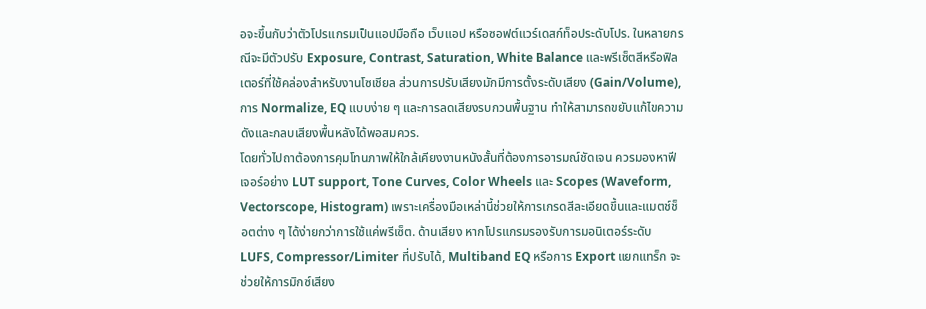อจะขึ้นกับว่าตัวโปรแกรมเป็นแอปมือถือ เว็บแอป หรือซอฟต์แวร์เดสก์ท็อประดับโปร. ในหลายกรณีจะมีตัวปรับ Exposure, Contrast, Saturation, White Balance และพรีเซ็ตสีหรือฟิลเตอร์ที่ใช้คล่องสำหรับงานโซเชียล ส่วนการปรับเสียงมักมีการตั้งระดับเสียง (Gain/Volume), การ Normalize, EQ แบบง่าย ๆ และการลดเสียงรบกวนพื้นฐาน ทำให้สามารถขยับแก้ไขความดังและกลบเสียงพื้นหลังได้พอสมควร.
โดยทั่วไปถาต้องการคุมโทนภาพให้ใกล้เคียงงานหนังสั้นที่ต้องการอารมณ์ชัดเจน ควรมองหาฟีเจอร์อย่าง LUT support, Tone Curves, Color Wheels และ Scopes (Waveform, Vectorscope, Histogram) เพราะเครื่องมือเหล่านี้ช่วยให้การเกรดสีละเอียดขึ้นและแมตช์ช็อตต่าง ๆ ได้ง่ายกว่าการใช้แค่พรีเซ็ต. ด้านเสียง หากโปรแกรมรองรับการมอนิเตอร์ระดับ LUFS, Compressor/Limiter ที่ปรับได้, Multiband EQ หรือการ Export แยกแทร็ก จะช่วยให้การมิกซ์เสียง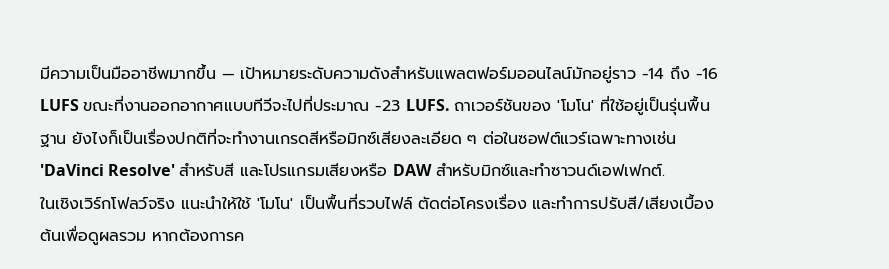มีความเป็นมืออาชีพมากขึ้น — เป้าหมายระดับความดังสำหรับแพลตฟอร์มออนไลน์มักอยู่ราว -14 ถึง -16 LUFS ขณะที่งานออกอากาศแบบทีวีจะไปที่ประมาณ -23 LUFS. ถาเวอร์ชันของ 'โมโน' ที่ใช้อยู่เป็นรุ่นพื้นฐาน ยังไงก็เป็นเรื่องปกติที่จะทำงานเกรดสีหรือมิกซ์เสียงละเอียด ๆ ต่อในซอฟต์แวร์เฉพาะทางเช่น 'DaVinci Resolve' สำหรับสี และโปรแกรมเสียงหรือ DAW สำหรับมิกซ์และทำซาวนด์เอฟเฟกต์.
ในเชิงเวิร์กโฟลว์จริง แนะนำให้ใช้ 'โมโน' เป็นพื้นที่รวบไฟล์ ตัดต่อโครงเรื่อง และทำการปรับสี/เสียงเบื้องต้นเพื่อดูผลรวม หากต้องการค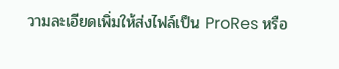วามละเอียดเพิ่มให้ส่งไฟล์เป็น ProRes หรือ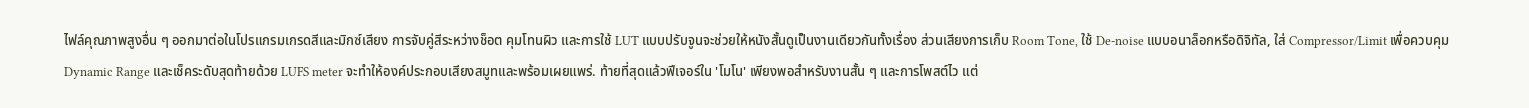ไฟล์คุณภาพสูงอื่น ๆ ออกมาต่อในโปรแกรมเกรดสีและมิกซ์เสียง การจับคู่สีระหว่างช็อต คุมโทนผิว และการใช้ LUT แบบปรับจูนจะช่วยให้หนังสั้นดูเป็นงานเดียวกันทั้งเรื่อง ส่วนเสียงการเก็บ Room Tone, ใช้ De-noise แบบอนาล็อกหรือดิจิทัล, ใส่ Compressor/Limit เพื่อควบคุม Dynamic Range และเช็คระดับสุดท้ายด้วย LUFS meter จะทำให้องค์ประกอบเสียงสมูทและพร้อมเผยแพร่. ท้ายที่สุดแล้วฟีเจอร์ใน 'โมโน' เพียงพอสำหรับงานสั้น ๆ และการโพสต์ไว แต่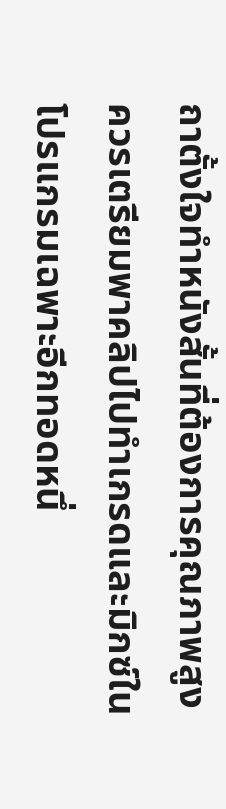ถาตั้งใจทำหนังสั้นที่ต้องการคุณภาพสูง ควรเตรียมพาคลิปไปทำเกรดและมิกซ์ในโปรแกรมเฉพาะอีกทอดหนึ่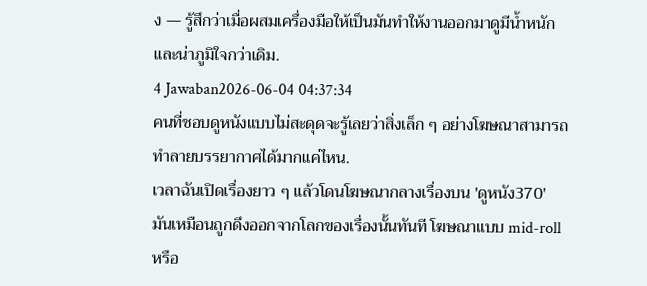ง — รู้สึกว่าเมื่อผสมเครื่องมือให้เป็นมันทำให้งานออกมาดูมีน้ำหนักและน่าภูมิใจกว่าเดิม.
4 Jawaban2026-06-04 04:37:34
คนที่ชอบดูหนังแบบไม่สะดุดจะรู้เลยว่าสิ่งเล็ก ๆ อย่างโฆษณาสามารถทำลายบรรยากาศได้มากแค่ไหน.
เวลาฉันเปิดเรื่องยาว ๆ แล้วโดนโฆษณากลางเรื่องบน 'ดูหนัง370' มันเหมือนถูกดึงออกจากโลกของเรื่องนั้นทันที โฆษณาแบบ mid-roll หรือ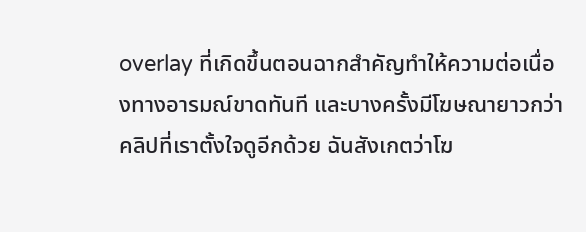overlay ที่เกิดขึ้นตอนฉากสำคัญทำให้ความต่อเนื่องทางอารมณ์ขาดทันที และบางครั้งมีโฆษณายาวกว่าคลิปที่เราตั้งใจดูอีกด้วย ฉันสังเกตว่าโฆ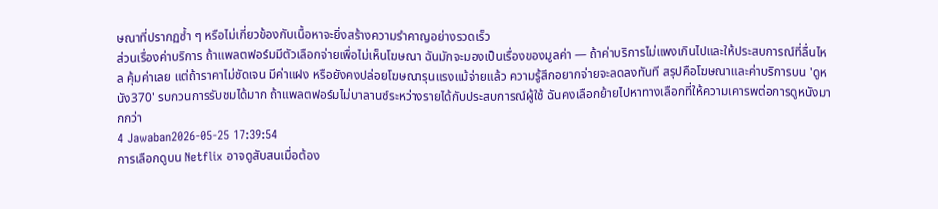ษณาที่ปรากฏซ้ำ ๆ หรือไม่เกี่ยวข้องกับเนื้อหาจะยิ่งสร้างความรำคาญอย่างรวดเร็ว
ส่วนเรื่องค่าบริการ ถ้าแพลตฟอร์มมีตัวเลือกจ่ายเพื่อไม่เห็นโฆษณา ฉันมักจะมองเป็นเรื่องของมูลค่า — ถ้าค่าบริการไม่แพงเกินไปและให้ประสบการณ์ที่ลื่นไหล คุ้มค่าเลย แต่ถ้าราคาไม่ชัดเจน มีค่าแฝง หรือยังคงปล่อยโฆษณารุนแรงแม้จ่ายแล้ว ความรู้สึกอยากจ่ายจะลดลงทันที สรุปคือโฆษณาและค่าบริการบน 'ดูหนัง370' รบกวนการรับชมได้มาก ถ้าแพลตฟอร์มไม่บาลานซ์ระหว่างรายได้กับประสบการณ์ผู้ใช้ ฉันคงเลือกย้ายไปหาทางเลือกที่ให้ความเคารพต่อการดูหนังมากกว่า
4 Jawaban2026-05-25 17:39:54
การเลือกดูบน Netflix อาจดูสับสนเมื่อต้อง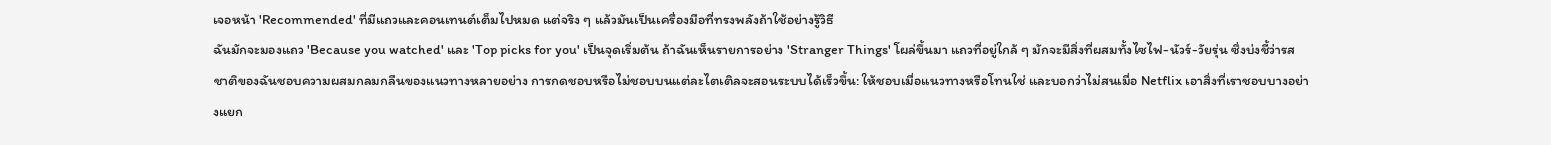เจอหน้า 'Recommended' ที่มีแถวและคอนเทนต์เต็มไปหมด แต่จริง ๆ แล้วมันเป็นเครื่องมือที่ทรงพลังถ้าใช้อย่างรู้วิธี
ฉันมักจะมองแถว 'Because you watched' และ 'Top picks for you' เป็นจุดเริ่มต้น ถ้าฉันเห็นรายการอย่าง 'Stranger Things' โผล่ขึ้นมา แถวที่อยู่ใกล้ ๆ มักจะมีสิ่งที่ผสมทั้งไซไฟ-นัวร์-วัยรุ่น ซึ่งบ่งชี้ว่ารสชาติของฉันชอบความผสมกลมกลืนของแนวทางหลายอย่าง การกดชอบหรือไม่ชอบบนแต่ละไตเติลจะสอนระบบได้เร็วขึ้น: ให้ชอบเมื่อแนวทางหรือโทนใช่ และบอกว่าไม่สนเมื่อ Netflix เอาสิ่งที่เราชอบบางอย่างแยก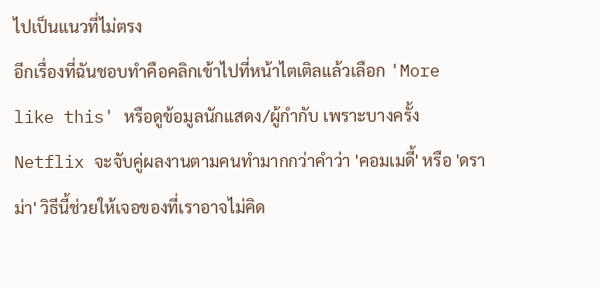ไปเป็นแนวที่ไม่ตรง
อีกเรื่องที่ฉันชอบทำคือคลิกเข้าไปที่หน้าไตเติลแล้วเลือก 'More like this' หรือดูข้อมูลนักแสดง/ผู้กำกับ เพราะบางครั้ง Netflix จะจับคู่ผลงานตามคนทำมากกว่าคำว่า 'คอมเมดี้' หรือ 'ดราม่า' วิธีนี้ช่วยให้เจอของที่เราอาจไม่คิด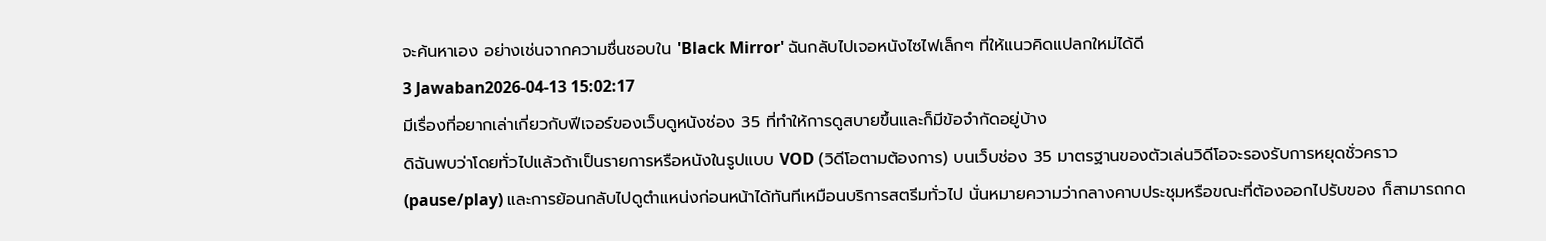จะค้นหาเอง อย่างเช่นจากความชื่นชอบใน 'Black Mirror' ฉันกลับไปเจอหนังไซไฟเล็กๆ ที่ให้แนวคิดแปลกใหม่ได้ดี
3 Jawaban2026-04-13 15:02:17
มีเรื่องที่อยากเล่าเกี่ยวกับฟีเจอร์ของเว็บดูหนังช่อง 35 ที่ทำให้การดูสบายขึ้นและก็มีข้อจำกัดอยู่บ้าง
ดิฉันพบว่าโดยทั่วไปแล้วถ้าเป็นรายการหรือหนังในรูปแบบ VOD (วิดีโอตามต้องการ) บนเว็บช่อง 35 มาตรฐานของตัวเล่นวิดีโอจะรองรับการหยุดชั่วคราว (pause/play) และการย้อนกลับไปดูตำแหน่งก่อนหน้าได้ทันทีเหมือนบริการสตรีมทั่วไป นั่นหมายความว่ากลางคาบประชุมหรือขณะที่ต้องออกไปรับของ ก็สามารถกด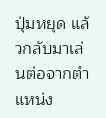ปุ่มหยุด แล้วกลับมาเล่นต่อจากตำแหน่ง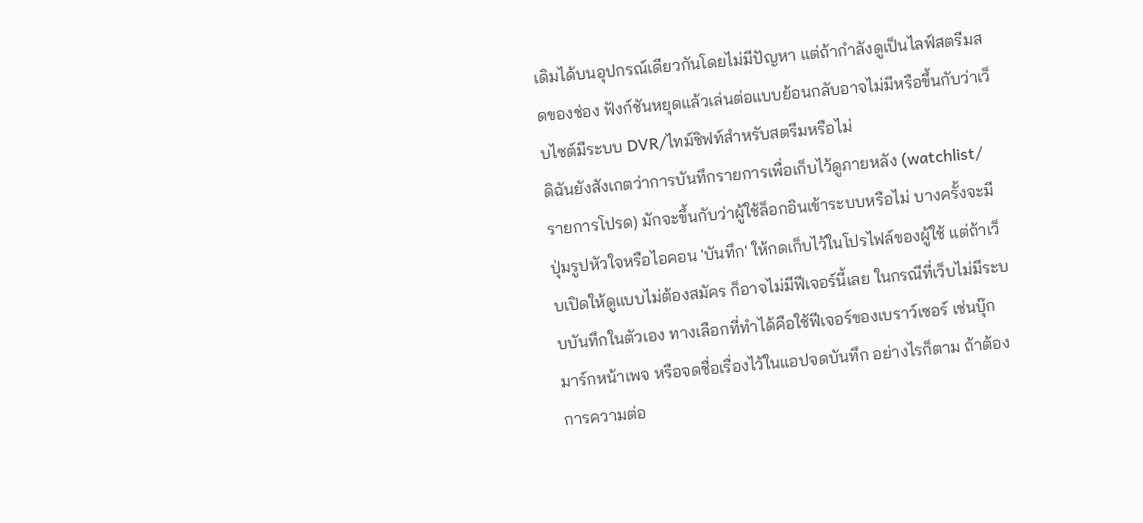เดิมได้บนอุปกรณ์เดียวกันโดยไม่มีปัญหา แต่ถ้ากำลังดูเป็นไลฟ์สตรีมสดของช่อง ฟังก์ชันหยุดแล้วเล่นต่อแบบย้อนกลับอาจไม่มีหรือขึ้นกับว่าเว็บไซต์มีระบบ DVR/ไทม์ชิฟท์สำหรับสตรีมหรือไม่
ดิฉันยังสังเกตว่าการบันทึกรายการเพื่อเก็บไว้ดูภายหลัง (watchlist/รายการโปรด) มักจะขึ้นกับว่าผู้ใช้ล็อกอินเข้าระบบหรือไม่ บางครั้งจะมีปุ่มรูปหัวใจหรือไอคอน 'บันทึก' ให้กดเก็บไว้ในโปรไฟล์ของผู้ใช้ แต่ถ้าเว็บเปิดให้ดูแบบไม่ต้องสมัคร ก็อาจไม่มีฟีเจอร์นี้เลย ในกรณีที่เว็บไม่มีระบบบันทึกในตัวเอง ทางเลือกที่ทำได้คือใช้ฟีเจอร์ของเบราว์เซอร์ เช่นบุ๊กมาร์กหน้าเพจ หรือจดชื่อเรื่องไว้ในแอปจดบันทึก อย่างไรก็ตาม ถ้าต้องการความต่อ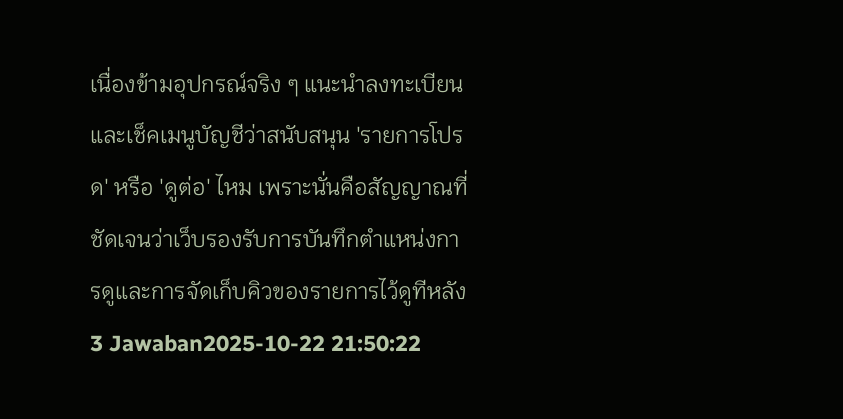เนื่องข้ามอุปกรณ์จริง ๆ แนะนำลงทะเบียนและเช็คเมนูบัญชีว่าสนับสนุน 'รายการโปรด' หรือ 'ดูต่อ' ไหม เพราะนั่นคือสัญญาณที่ชัดเจนว่าเว็บรองรับการบันทึกตำแหน่งการดูและการจัดเก็บคิวของรายการไว้ดูทีหลัง
3 Jawaban2025-10-22 21:50:22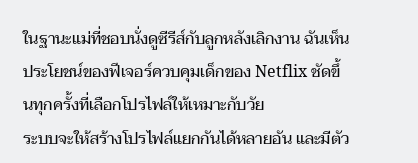ในฐานะแม่ที่ชอบนั่งดูซีรีส์กับลูกหลังเลิกงาน ฉันเห็นประโยชน์ของฟีเจอร์ควบคุมเด็กของ Netflix ชัดขึ้นทุกครั้งที่เลือกโปรไฟล์ให้เหมาะกับวัย
ระบบจะให้สร้างโปรไฟล์แยกกันได้หลายอัน และมีตัว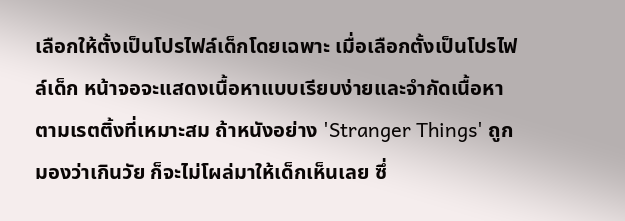เลือกให้ตั้งเป็นโปรไฟล์เด็กโดยเฉพาะ เมื่อเลือกตั้งเป็นโปรไฟล์เด็ก หน้าจอจะแสดงเนื้อหาแบบเรียบง่ายและจำกัดเนื้อหาตามเรตติ้งที่เหมาะสม ถ้าหนังอย่าง 'Stranger Things' ถูกมองว่าเกินวัย ก็จะไม่โผล่มาให้เด็กเห็นเลย ซึ่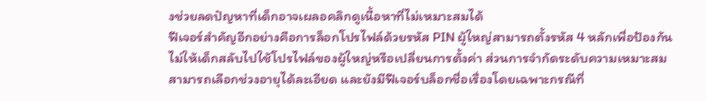งช่วยลดปัญหาที่เด็กอาจเผลอคลิกดูเนื้อหาที่ไม่เหมาะสมได้
ฟีเจอร์สำคัญอีกอย่างคือการล็อกโปรไฟล์ด้วยรหัส PIN ผู้ใหญ่สามารถตั้งรหัส 4 หลักเพื่อป้องกันไม่ให้เด็กสลับไปใช้โปรไฟล์ของผู้ใหญ่หรือเปลี่ยนการตั้งค่า ส่วนการจำกัดระดับความเหมาะสมสามารถเลือกช่วงอายุได้ละเอียด และยังมีฟีเจอร์บล็อกชื่อเรื่องโดยเฉพาะกรณีที่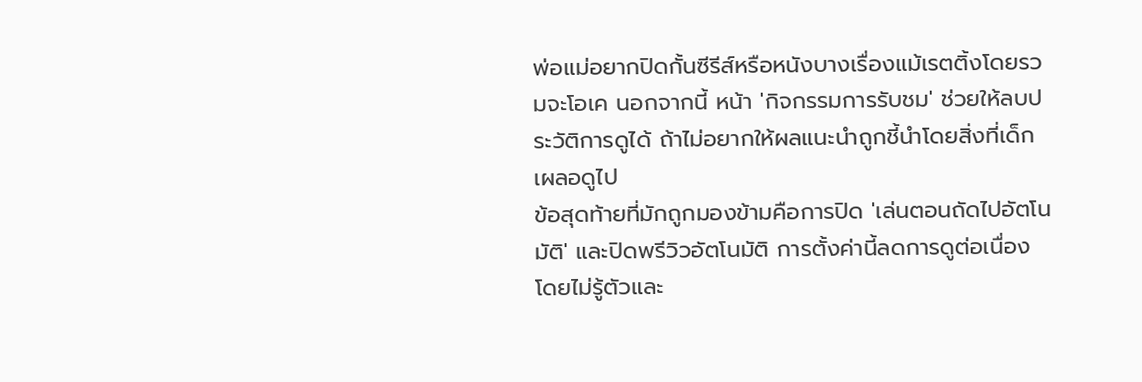พ่อแม่อยากปิดกั้นซีรีส์หรือหนังบางเรื่องแม้เรตติ้งโดยรวมจะโอเค นอกจากนี้ หน้า 'กิจกรรมการรับชม' ช่วยให้ลบประวัติการดูได้ ถ้าไม่อยากให้ผลแนะนำถูกชี้นำโดยสิ่งที่เด็กเผลอดูไป
ข้อสุดท้ายที่มักถูกมองข้ามคือการปิด 'เล่นตอนถัดไปอัตโนมัติ' และปิดพรีวิวอัตโนมัติ การตั้งค่านี้ลดการดูต่อเนื่องโดยไม่รู้ตัวและ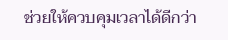ช่วยให้ควบคุมเวลาได้ดีกว่า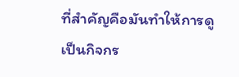ที่สำคัญคือมันทำให้การดูเป็นกิจกร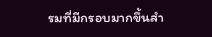รมที่มีกรอบมากขึ้นสำ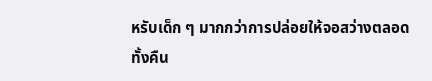หรับเด็ก ๆ มากกว่าการปล่อยให้จอสว่างตลอดทั้งคืน